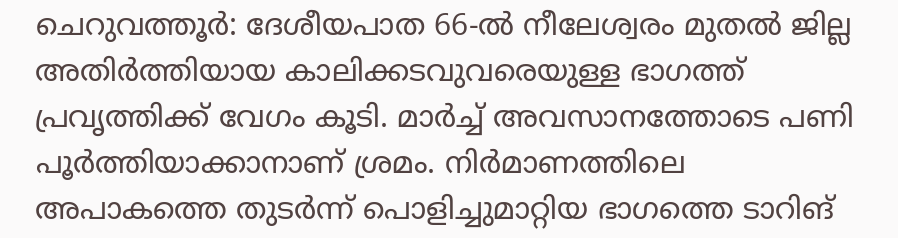ചെറുവത്തൂർ: ദേശീയപാത 66-ൽ നീലേശ്വരം മുതൽ ജില്ല അതിർത്തിയായ കാലിക്കടവുവരെയുള്ള ഭാഗത്ത് പ്രവൃത്തിക്ക് വേഗം കൂടി. മാർച്ച് അവസാനത്തോടെ പണി പൂർത്തിയാക്കാനാണ് ശ്രമം. നിർമാണത്തിലെ അപാകത്തെ തുടർന്ന് പൊളിച്ചുമാറ്റിയ ഭാഗത്തെ ടാറിങ്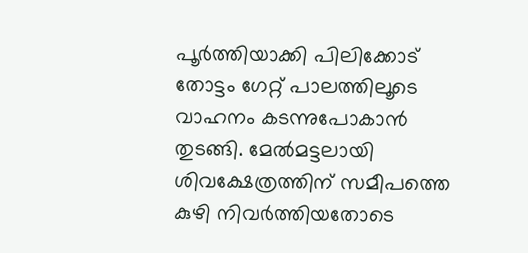പൂർത്തിയാക്കി പിലിക്കോട് തോട്ടം ഗേറ്റ് പാലത്തിലൂടെ വാഹനം കടന്നുപോകാൻ തുടങ്ങി. മേൽമട്ടലായി ശിവക്ഷേത്രത്തിന് സമീപത്തെ കുഴി നിവർത്തിയതോടെ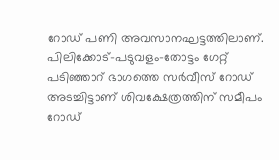റോഡ് പണി അവസാനഘട്ടത്തിലാണ്. പിലിക്കോട്-പടുവളം-തോട്ടം ഗേറ്റ് പടിഞ്ഞാറ് ഭാഗത്തെ സർവീസ് റോഡ് അടച്ചിട്ടാണ് ശിവക്ഷേത്രത്തിന് സമീപം റോഡ്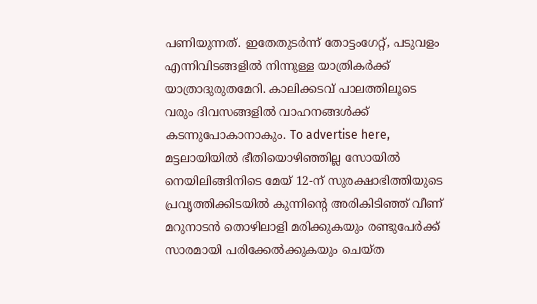പണിയുന്നത്. ഇതേതുടർന്ന് തോട്ടംഗേറ്റ്, പടുവളം എന്നിവിടങ്ങളിൽ നിന്നുള്ള യാത്രികർക്ക് യാത്രാദുരുതമേറി. കാലിക്കടവ് പാലത്തിലൂടെ വരും ദിവസങ്ങളിൽ വാഹനങ്ങൾക്ക് കടന്നുപോകാനാകും. To advertise here, മട്ടലായിയിൽ ഭീതിയൊഴിഞ്ഞില്ല സോയിൽ നെയിലിങ്ങിനിടെ മേയ് 12-ന് സുരക്ഷാഭിത്തിയുടെ പ്രവൃത്തിക്കിടയിൽ കുന്നിന്റെ അരികിടിഞ്ഞ് വീണ് മറുനാടൻ തൊഴിലാളി മരിക്കുകയും രണ്ടുപേർക്ക് സാരമായി പരിക്കേൽക്കുകയും ചെയ്ത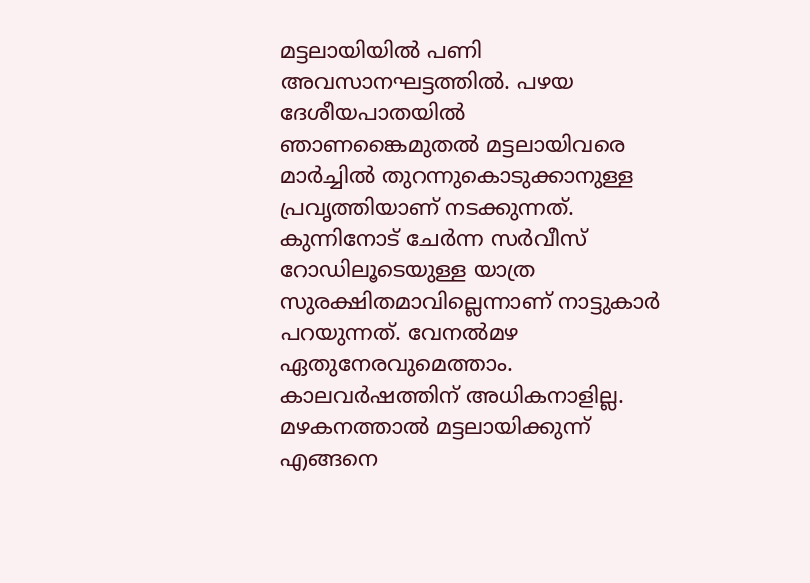മട്ടലായിയിൽ പണി അവസാനഘട്ടത്തിൽ. പഴയ ദേശീയപാതയിൽ ഞാണങ്കൈമുതൽ മട്ടലായിവരെ മാർച്ചിൽ തുറന്നുകൊടുക്കാനുള്ള പ്രവൃത്തിയാണ് നടക്കുന്നത്. കുന്നിനോട് ചേർന്ന സർവീസ് റോഡിലൂടെയുള്ള യാത്ര സുരക്ഷിതമാവില്ലെന്നാണ് നാട്ടുകാർ പറയുന്നത്. വേനൽമഴ ഏതുനേരവുമെത്താം. കാലവർഷത്തിന് അധികനാളില്ല. മഴകനത്താൽ മട്ടലായിക്കുന്ന് എങ്ങനെ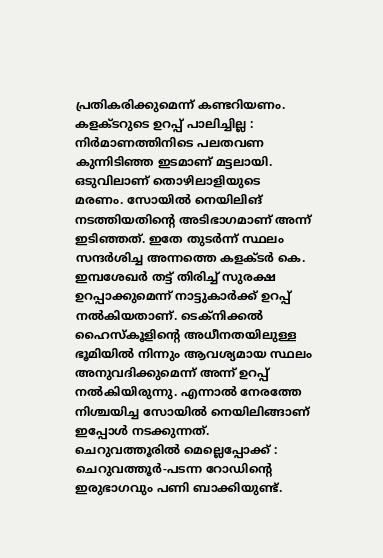പ്രതികരിക്കുമെന്ന് കണ്ടറിയണം. കളക്ടറുടെ ഉറപ്പ് പാലിച്ചില്ല : നിർമാണത്തിനിടെ പലതവണ കുന്നിടിഞ്ഞ ഇടമാണ് മട്ടലായി. ഒടുവിലാണ് തൊഴിലാളിയുടെ മരണം. സോയിൽ നെയിലിങ് നടത്തിയതിന്റെ അടിഭാഗമാണ് അന്ന് ഇടിഞ്ഞത്. ഇതേ തുടർന്ന് സ്ഥലം സന്ദർശിച്ച അന്നത്തെ കളക്ടർ കെ. ഇമ്പശേഖർ തട്ട് തിരിച്ച് സുരക്ഷ ഉറപ്പാക്കുമെന്ന് നാട്ടുകാർക്ക് ഉറപ്പ് നൽകിയതാണ്. ടെക്നിക്കൽ ഹൈസ്കൂളിന്റെ അധീനതയിലുള്ള ഭൂമിയിൽ നിന്നും ആവശ്യമായ സ്ഥലം അനുവദിക്കുമെന്ന് അന്ന് ഉറപ്പ് നൽകിയിരുന്നു. എന്നാൽ നേരത്തേ നിശ്ചയിച്ച സോയിൽ നെയിലിങ്ങാണ് ഇപ്പോൾ നടക്കുന്നത്. ചെറുവത്തൂരിൽ മെല്ലെപ്പോക്ക് : ചെറുവത്തൂർ-പടന്ന റോഡിന്റെ ഇരുഭാഗവും പണി ബാക്കിയുണ്ട്.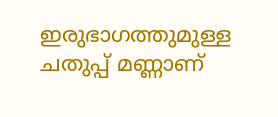ഇരുഭാഗത്തുമുള്ള ചതുപ്പ് മണ്ണാണ്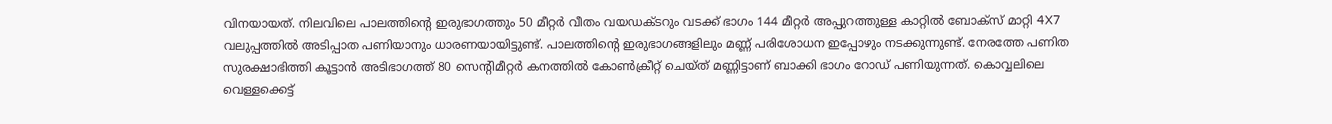വിനയായത്. നിലവിലെ പാലത്തിന്റെ ഇരുഭാഗത്തും 50 മീറ്റർ വീതം വയഡക്ടറും വടക്ക് ഭാഗം 144 മീറ്റർ അപ്പുറത്തുള്ള കാറ്റിൽ ബോക്സ് മാറ്റി 4X7 വലുപ്പത്തിൽ അടിപ്പാത പണിയാനും ധാരണയായിട്ടുണ്ട്. പാലത്തിന്റെ ഇരുഭാഗങ്ങളിലും മണ്ണ് പരിശോധന ഇപ്പോഴും നടക്കുന്നുണ്ട്. നേരത്തേ പണിത സുരക്ഷാഭിത്തി കൂട്ടാൻ അടിഭാഗത്ത് 80 സെന്റിമീറ്റർ കനത്തിൽ കോൺക്രീറ്റ് ചെയ്ത് മണ്ണിട്ടാണ് ബാക്കി ഭാഗം റോഡ് പണിയുന്നത്. കൊവ്വലിലെ വെള്ളക്കെട്ട്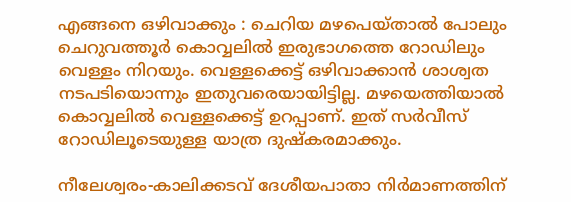എങ്ങനെ ഒഴിവാക്കും : ചെറിയ മഴപെയ്താൽ പോലും ചെറുവത്തൂർ കൊവ്വലിൽ ഇരുഭാഗത്തെ റോഡിലും വെള്ളം നിറയും. വെള്ളക്കെട്ട് ഒഴിവാക്കാൻ ശാശ്വത നടപടിയൊന്നും ഇതുവരെയായിട്ടില്ല. മഴയെത്തിയാൽ കൊവ്വലിൽ വെള്ളക്കെട്ട് ഉറപ്പാണ്. ഇത് സർവീസ് റോഡിലൂടെയുള്ള യാത്ര ദുഷ്കരമാക്കും.

നീലേശ്വരം-കാലിക്കടവ് ദേശീയപാതാ നിർമാണത്തിന്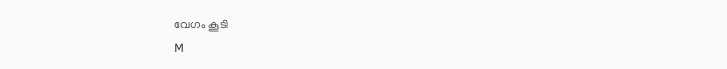വേഗം കൂടി
M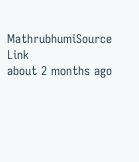MathrubhumiSource Link
about 2 months ago